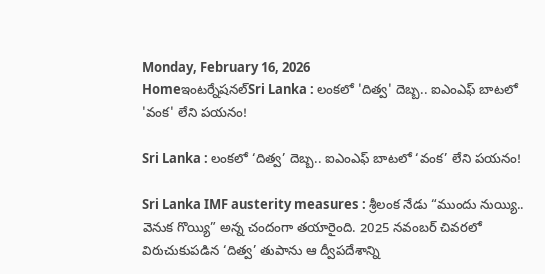Monday, February 16, 2026
Homeఇంటర్నేషనల్Sri Lanka : లంకలో 'దిత్వ' దెబ్బ.. ఐఎంఎఫ్ బాటలో 'వంక' లేని పయనం!

Sri Lanka : లంకలో ‘దిత్వ’ దెబ్బ.. ఐఎంఎఫ్ బాటలో ‘వంక’ లేని పయనం!

Sri Lanka IMF austerity measures : శ్రీలంక నేడు “ముందు నుయ్యి.. వెనుక గొయ్యి” అన్న చందంగా తయారైంది. 2025 నవంబర్ చివరలో విరుచుకుపడిన ‘దిత్వ’ తుపాను ఆ ద్వీపదేశాన్ని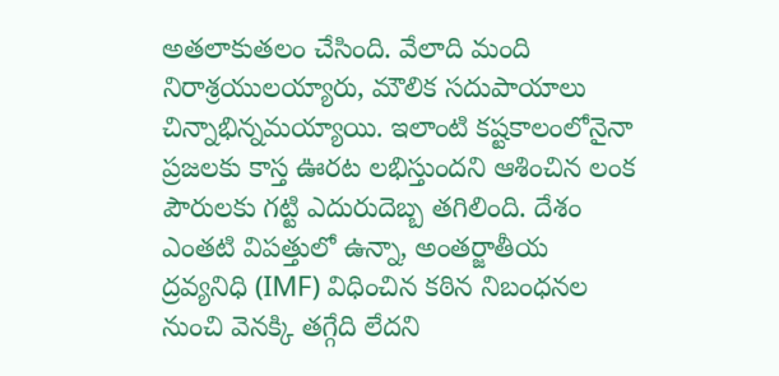అతలాకుతలం చేసింది. వేలాది మంది నిరాశ్రయులయ్యారు, మౌలిక సదుపాయాలు చిన్నాభిన్నమయ్యాయి. ఇలాంటి కష్టకాలంలోనైనా ప్రజలకు కాస్త ఊరట లభిస్తుందని ఆశించిన లంక పౌరులకు గట్టి ఎదురుదెబ్బ తగిలింది. దేశం ఎంతటి విపత్తులో ఉన్నా, అంతర్జాతీయ ద్రవ్యనిధి (IMF) విధించిన కఠిన నిబంధనల నుంచి వెనక్కి తగ్గేది లేదని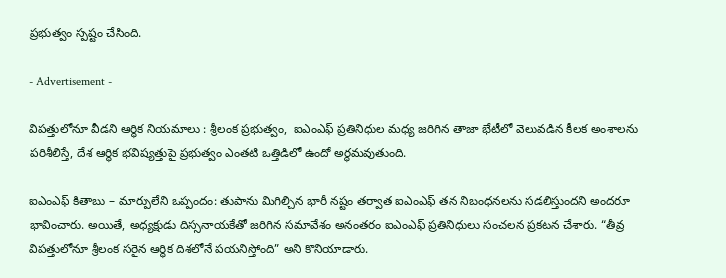ప్రభుత్వం స్పష్టం చేసింది.

- Advertisement -

విపత్తులోనూ వీడని ఆర్థిక నియమాలు : శ్రీలంక ప్రభుత్వం,  ఐఎంఎఫ్ ప్రతినిధుల మధ్య జరిగిన తాజా భేటీలో వెలువడిన కీలక అంశాలను పరిశీలిస్తే, దేశ ఆర్థిక భవిష్యత్తుపై ప్రభుత్వం ఎంతటి ఒత్తిడిలో ఉందో అర్థమవుతుంది.

ఐఎంఎఫ్ కితాబు – మార్పులేని ఒప్పందం: తుపాను మిగిల్చిన భారీ నష్టం తర్వాత ఐఎంఎఫ్ తన నిబంధనలను సడలిస్తుందని అందరూ భావించారు. అయితే, అధ్యక్షుడు దిస్సనాయకేతో జరిగిన సమావేశం అనంతరం ఐఎంఎఫ్ ప్రతినిధులు సంచలన ప్రకటన చేశారు. “తీవ్ర విపత్తులోనూ శ్రీలంక సరైన ఆర్థిక దిశలోనే పయనిస్తోంది” అని కొనియాడారు.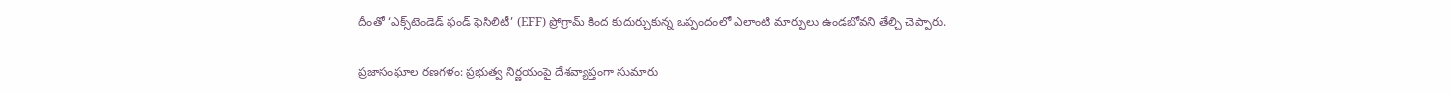దీంతో ‘ఎక్స్‌టెండెడ్ ఫండ్ ఫెసిలిటీ’ (EFF) ప్రోగ్రామ్ కింద కుదుర్చుకున్న ఒప్పందంలో ఎలాంటి మార్పులు ఉండబోవని తేల్చి చెప్పారు.

ప్రజాసంఘాల రణగళం: ప్రభుత్వ నిర్ణయంపై దేశవ్యాప్తంగా సుమారు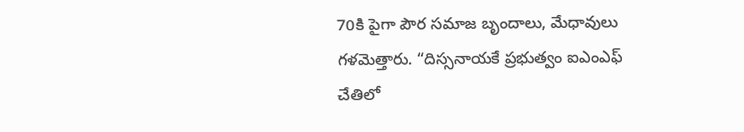70కి పైగా పౌర సమాజ బృందాలు, మేధావులు గళమెత్తారు. “దిస్సనాయకే ప్రభుత్వం ఐఎంఎఫ్ చేతిలో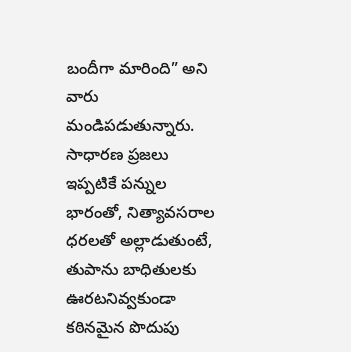బందీగా మారింది” అని వారు మండిపడుతున్నారు. సాధారణ ప్రజలు ఇప్పటికే పన్నుల భారంతో, నిత్యావసరాల ధరలతో అల్లాడుతుంటే, తుపాను బాధితులకు ఊరటనివ్వకుండా కఠినమైన పొదుపు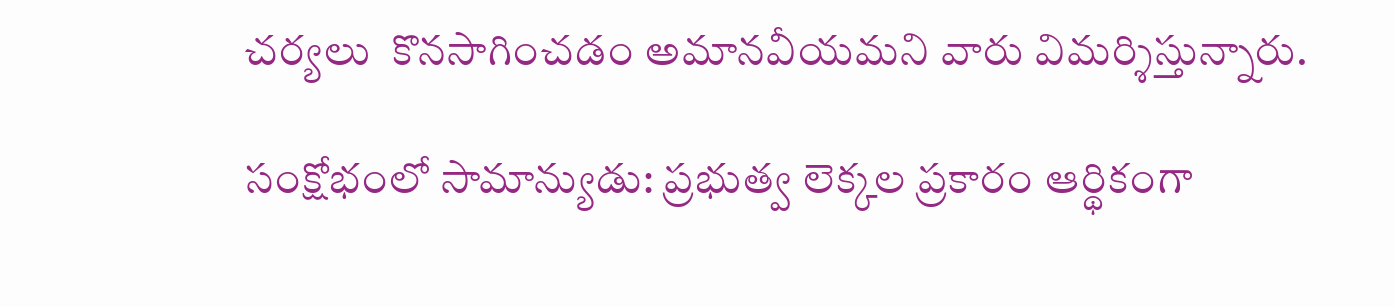చర్యలు  కొనసాగించడం అమానవీయమని వారు విమర్శిస్తున్నారు.

సంక్షోభంలో సామాన్యుడు: ప్రభుత్వ లెక్కల ప్రకారం ఆర్థికంగా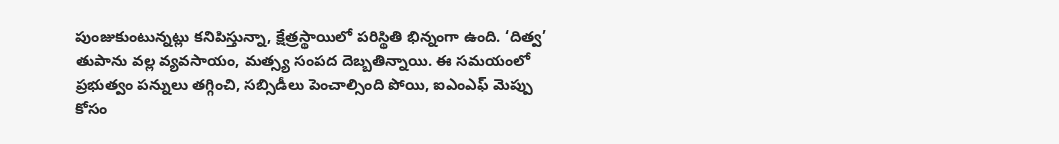పుంజుకుంటున్నట్లు కనిపిస్తున్నా, క్షేత్రస్థాయిలో పరిస్థితి భిన్నంగా ఉంది. ‘దిత్వ’ తుపాను వల్ల వ్యవసాయం, మత్స్య సంపద దెబ్బతిన్నాయి. ఈ సమయంలో ప్రభుత్వం పన్నులు తగ్గించి, సబ్సిడీలు పెంచాల్సింది పోయి, ఐఎంఎఫ్ మెప్పు కోసం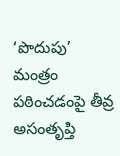‘పొదుపు’ మంత్రం పఠించడంపై తీవ్ర అసంతృప్తి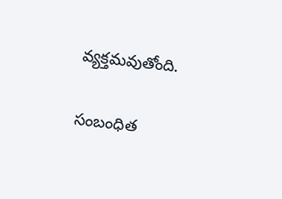వ్యక్తమవుతోంది.

సంబంధిత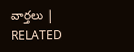వార్తలు | RELATED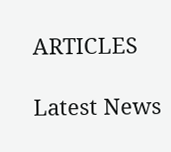ARTICLES

Latest News